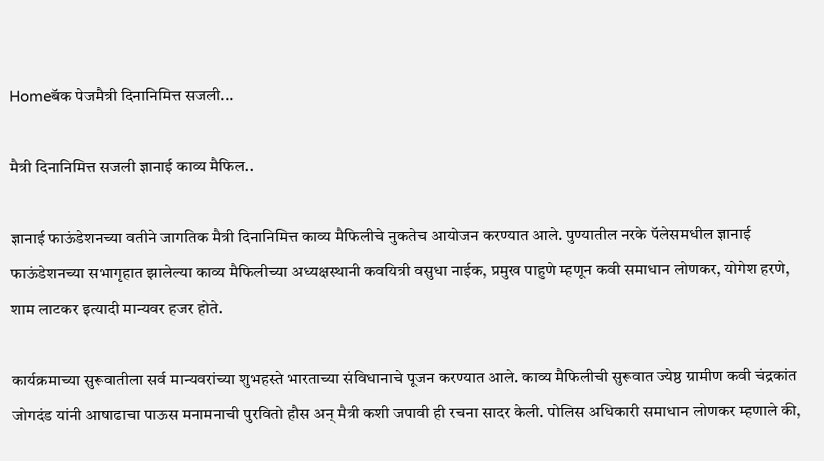Homeबॅक पेजमैत्री दिनानिमित्त सजली...

मैत्री दिनानिमित्त सजली ज्ञानाई काव्य मैफिल..

ज्ञानाई फाऊंडेशनच्या वतीने जागतिक मैत्री दिनानिमित्त काव्य मैफिलीचे नुकतेच आयोजन करण्यात आले. पुण्यातील नरके पॅलेसमधील ज्ञानाई फाऊंडेशनच्या सभागृहात झालेल्या काव्य मैफिलीच्या अध्यक्षस्थानी कवयित्री वसुधा नाईक, प्रमुख पाहुणे म्हणून कवी समाधान लोणकर, योगेश हरणे, शाम लाटकर इत्यादी मान्यवर हजर होते.

कार्यक्रमाच्या सुरूवातीला सर्व मान्यवरांच्या शुभहस्ते भारताच्या संविधानाचे पूजन करण्यात आले. काव्य मैफिलीची सुरूवात ज्येष्ठ ग्रामीण कवी चंद्रकांत जोगदंड यांनी आषाढाचा पाऊस मनामनाची पुरवितो हौस अन् मैत्री कशी जपावी ही रचना सादर केली. पोलिस अधिकारी समाधान लोणकर म्हणाले की,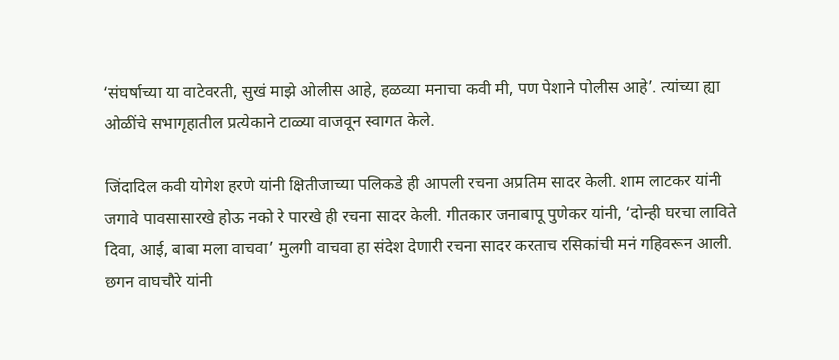‘संघर्षाच्या या वाटेवरती, सुखं माझे ओलीस आहे, हळव्या मनाचा कवी मी, पण पेशाने पोलीस आहे’. त्यांच्या ह्या ओळींचे सभागृहातील प्रत्येकाने टाळ्या वाजवून स्वागत केले.

जिंदादिल कवी योगेश हरणे यांनी क्षितीजाच्या पलिकडे ही आपली रचना अप्रतिम सादर केली. शाम लाटकर यांनी जगावे पावसासारखे होऊ नको रे पारखे ही रचना सादर केली. गीतकार जनाबापू पुणेकर यांनी, ‘दोन्ही घरचा लाविते दिवा, आई, बाबा मला वाचवा’ मुलगी वाचवा हा संदेश देणारी रचना सादर करताच रसिकांची मनं गहिवरून आली. छगन वाघचौरे यांनी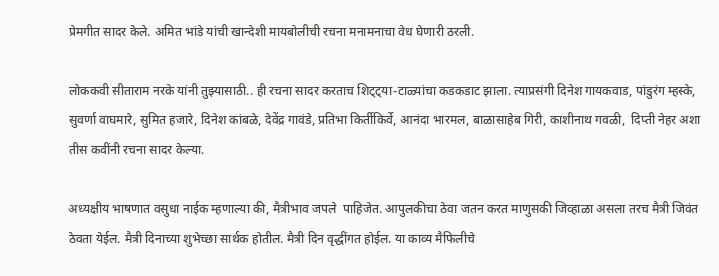प्रेमगीत सादर केले. अमित भांडे यांची खान्देशी मायबोलीची रचना मनामनाचा वेध घेणारी ठरली.

लोककवी सीताराम नरके यांनी तुझ्यासाठी.. ही रचना सादर करताच शिट्ट्या-टाळ्यांचा कडकडाट झाला. त्याप्रसंगी दिनेश गायकवाड, पांडुरंग म्हस्के, सुवर्णा वाघमारे, सुमित हजारे, दिनेश कांबळे, देवेंद्र गावंडे, प्रतिभा किर्तीकिर्वे, आनंदा भारमल, बाळासाहेब गिरी, काशीनाथ गवळी,  दिप्ती नेहर अशा तीस कवींनी रचना सादर केल्या.

अध्यक्षीय भाषणात वसुधा नाईक म्हणाल्या की, मैत्रीभाव जपले  पाहिजेत. आपुलकीचा ठेवा जतन करत माणुसकी जिव्हाळा असला तरच मैत्री जिवंत ठेवता येईल. मैत्री दिनाच्या शुभेच्छा सार्थक होतील. मैत्री दिन वृद्धींगत होईल. या काव्य मैफिलीचे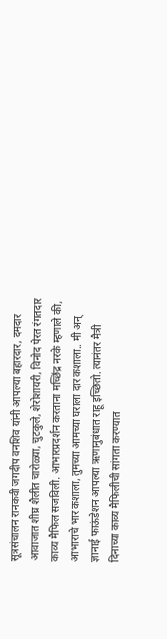सूत्रसंचालन रानकवी जगदीप वनशिव यांनी आपल्या बहारदार, दमदार आवाजात शीघ्र शैलीत चारोळ्या, चुटकुले, शेरोशायरी, विनोद पेरत रंगतदार काव्य मैफिल सजविली. आभारप्रदर्शन करताना मच्छिंद्र नरके म्हणाले की, आभाराचे भार कशाला, तुमच्या आमच्या घराला दार कशाला.. मी अन् ज्ञानाई फाऊंडेशन आपल्या ऋणानुबंधात राहू इच्छितो. त्यानंतर मैत्री दिनाच्या काव्य मैफिलीची सांगता करण्यात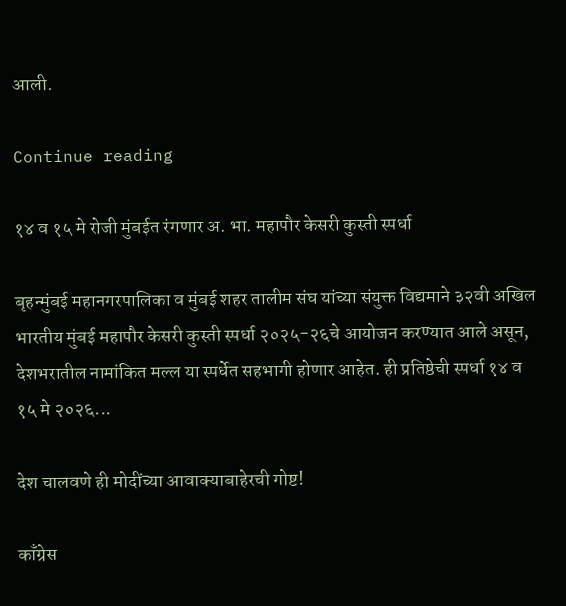आली.

Continue reading

१४ व १५ मे रोजी मुंबईत रंगणार अ. भा. महापौर केसरी कुस्ती स्पर्धा

बृहन्मुंबई महानगरपालिका व मुंबई शहर तालीम संघ यांच्या संयुक्त विद्यमाने ३२वी अखिल भारतीय मुंबई महापौर केसरी कुस्ती स्पर्धा २०२५-२६चे आयोजन करण्यात आले असून, देशभरातील नामांकित मल्ल या स्पर्धेत सहभागी होणार आहेत. ही प्रतिष्ठेची स्पर्धा १४ व १५ मे २०२६...

देश चालवणे ही मोदींच्या आवाक्याबाहेरची गोष्ट!

काँग्रेस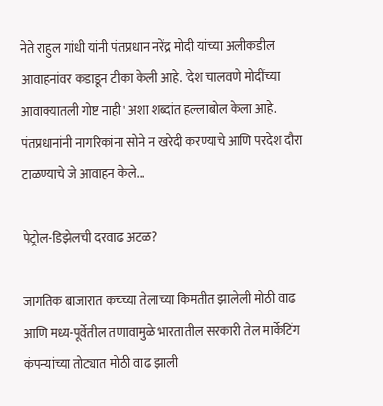नेते राहुल गांधी यांनी पंतप्रधान नरेंद्र मोदी यांच्या अलीकडील आवाहनांवर कडाडून टीका केली आहे. 'देश चालवणे मोदींच्या आवाक्यातली गोष्ट नाही' अशा शब्दांत हल्लाबोल केला आहे. पंतप्रधानांनी नागरिकांना सोने न खरेदी करण्याचे आणि परदेश दौरा टाळण्याचे जे आवाहन केले...

पेट्रोल-डिझेलची दरवाढ अटळ?

जागतिक बाजारात कच्च्या तेलाच्या किमतीत झालेली मोठी वाढ आणि मध्य-पूर्वेतील तणावामुळे भारतातील सरकारी तेल मार्केटिंग कंपन्यांच्या तोट्यात मोठी वाढ झाली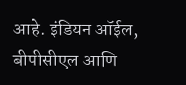आहे. इंडियन ऑईल, बीपीसीएल आणि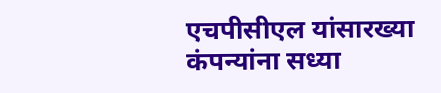एचपीसीएल यांसारख्या कंपन्यांना सध्या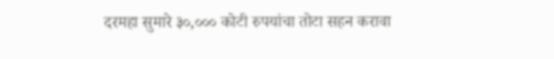दरमहा सुमारे ३०,००० कोटी रुपयांचा तोटा सहन करावा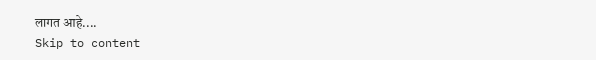लागत आहे....
Skip to content